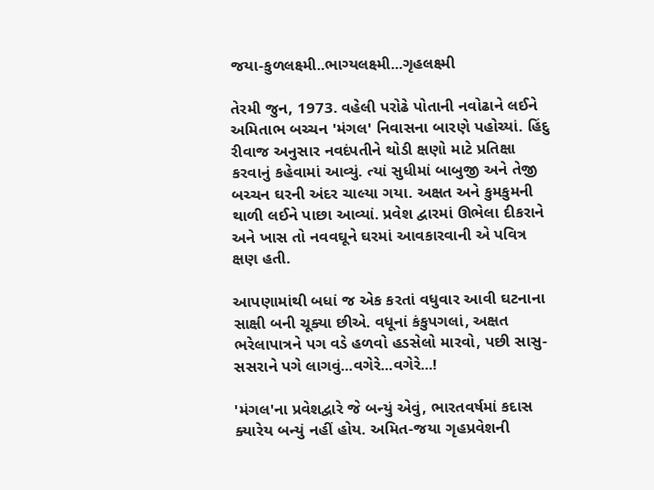જયા-કુળલક્ષ્મી..ભાગ્યલક્ષ્મી...ગૃહલક્ષ્મી

તેરમી જુન, 1973. વહેલી પરોઢે પોતાની નવોઢાને લઈને અમિતાભ બચ્ચન 'મંગલ' નિવાસના બારણે પહોચ્યાં. હિંદુ રીવાજ અનુસાર નવદંપતીને થોડી ક્ષણો માટે પ્રતિક્ષા કરવાનું કહેવામાં આવ્યું. ત્યાં સુધીમાં બાબુજી અને તેજી બચ્ચન ઘરની અંદર ચાલ્યા ગયા. અક્ષત અને કુમકુમની થાળી લઈને પાછા આવ્યાં. પ્રવેશ દ્વારમાં ઊભેલા દીકરાને અને ખાસ તો નવવઘૂને ઘરમાં આવકારવાની એ પવિત્ર ક્ષણ હતી.

આપણામાંથી બધાં જ એક કરતાં વધુવાર આવી ઘટનાના સાક્ષી બની ચૂક્યા છીએ. વધૂનાં કંકુપગલાં, અક્ષત ભરેલાપાત્રને પગ વડે હળવો હડસેલો મારવો, પછી સાસુ-સસરાને પગે લાગવું...વગેરે...વગેરે...!

'મંગલ'ના પ્રવેશદ્વારે જે બન્યું એવું, ભારતવર્ષમાં કદાસ ક્યારેય બન્યું નહીં હોય. અમિત-જયા ગૃહપ્રવેશની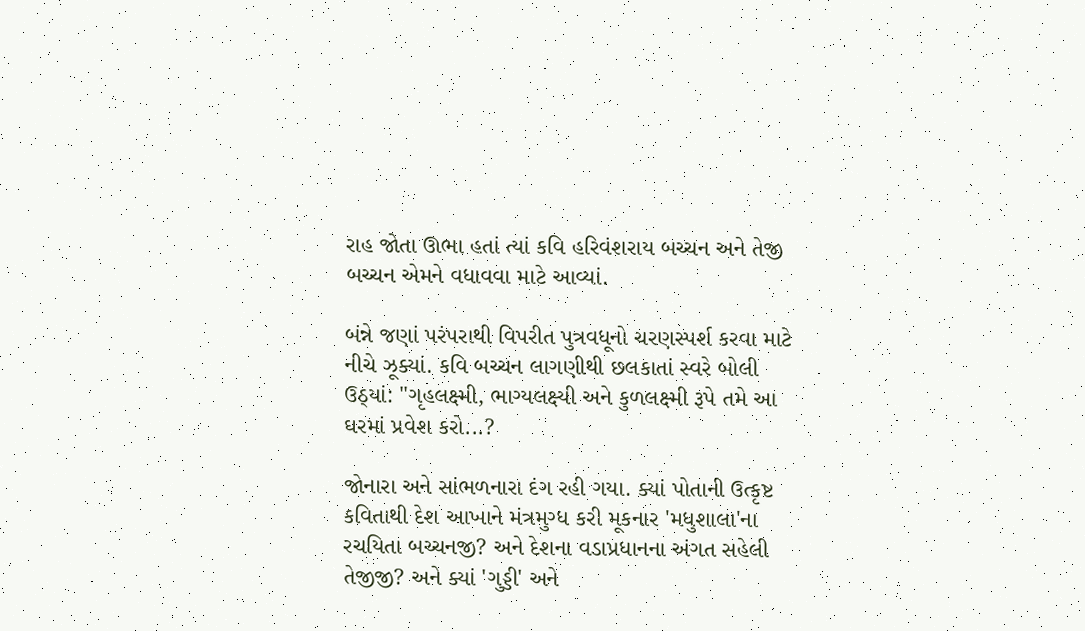રાહ જોતા ઊભા હતાં ત્યાં કવિ હરિવંશરાય બચ્ચન અને તેજી બચ્ચન એમને વધાવવા માટે આવ્યાં.

બંન્ને જણાં પરંપરાથી વિપરીત પુત્રવધૂનો ચરણસ્પર્શ કરવા માટે નીચે ઝૂક્યાં. કવિ બચ્ચન લાગણીથી છલકાતાં સ્વરે બોલી ઉઠ્યાં: "ગૃહલક્ષ્મી, ભાગ્યલક્ષ્યી અને કુળલક્ષ્મી રૂપે તમે આ ઘરમાં પ્રવેશ કરો...?

જોનારા અને સાંભળનારા દંગ રહી ગયા. ક્યાં પોતાની ઉત્કૃષ્ટ કવિતાથી દેશ આખાને મંત્રમુગ્ધ કરી મૂકનાર 'મધુશાલા'ના રચયિતા બચ્ચનજી? અને દેશના વડાપ્રધાનના અંગત સહેલી તેજીજી? અને ક્યાં 'ગુડ્ડી' અને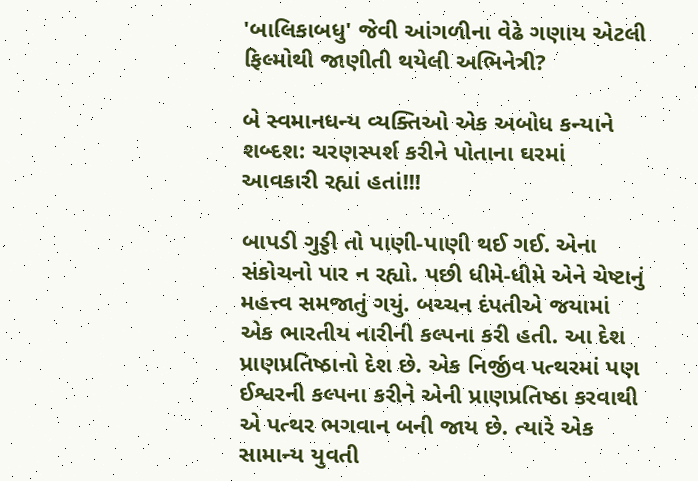'બાલિકાબધુ' જેવી આંગળીના વેઢે ગણાય એટલી ફિલ્મોથી જાણીતી થયેલી અભિનેત્રી?

બે સ્વમાનધન્ય વ્યક્તિઓ એક અબોધ કન્યાને શબ્દશ: ચરણસ્પર્શ કરીને પોતાના ઘરમાં આવકારી રહ્યાં હતાં!!!

બાપડી ગુડ્ડી તો પાણી-પાણી થઈ ગઈ. એના સંકોચનો પાર ન રહ્યો. પછી ધીમે-ધીમે એને ચેષ્ટાનું મહત્ત્વ સમજાતું ગયું. બચ્ચન દંપતીએ જયામાં એક ભારતીય નારીની કલ્પના કરી હતી. આ દેશ પ્રાણપ્રતિષ્ઠાનો દેશ છે. એક નિર્જીવ પત્થરમાં પણ ઈશ્વરની કલ્પના કરીને એની પ્રાણપ્રતિષ્ઠા કરવાથી એ પત્થર ભગવાન બની જાય છે. ત્યારે એક સામાન્ય યુવતી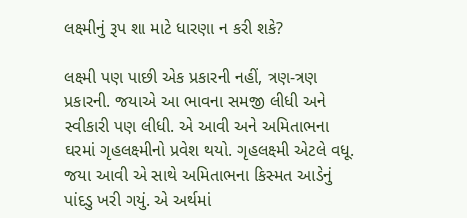લક્ષ્મીનું રૂપ શા માટે ધારણા ન કરી શકે?

લક્ષ્મી પણ પાછી એક પ્રકારની નહીં, ત્રણ-ત્રણ પ્રકારની. જયાએ આ ભાવના સમજી લીધી અને સ્વીકારી પણ લીધી. એ આવી અને અમિતાભના ઘરમાં ગૃહલક્ષ્મીનો પ્રવેશ થયો. ગૃહલક્ષ્મી એટલે વધૂ. જયા આવી એ સાથે અમિતાભના કિસ્મત આડેનું પાંદડુ ખરી ગયું. એ અર્થમાં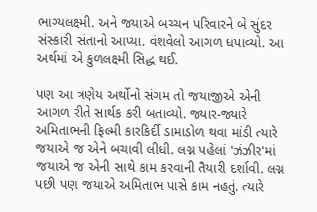ભાગ્યલક્ષ્મી. અને જયાએ બચ્ચન પરિવારને બે સુંદર સંસ્કારી સંતાનો આપ્યા. વંશવેલો આગળ ધપાવ્યો. આ અર્થમાં એ કુળલક્ષ્મી સિદ્ધ થઈ.

પણ આ ત્રણેય અર્થોનો સંગમ તો જયાજીએ એની આગળ રીતે સાર્થક કરી બતાવ્યો. જ્યાર-જ્યારે અમિતાભની ફિલ્મી કારકિર્દી ડામાડોળ થવા માંડી ત્યારે જયાએ જ એને બચાવી લીધી. લગ્ન પહેલાં 'ઝંઝીર'માં જયાએ જ એની સાથે કામ કરવાની તૈયારી દર્શાવી. લગ્ન પછી પણ જયાએ અમિતાભ પાસે કામ નહતું. ત્યારે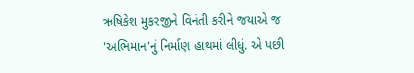ઋષિકેશ મુકરજીને વિનંતી કરીને જયાએ જ 'અભિમાન'નું નિર્માણ હાથમાં લીધું. એ પછી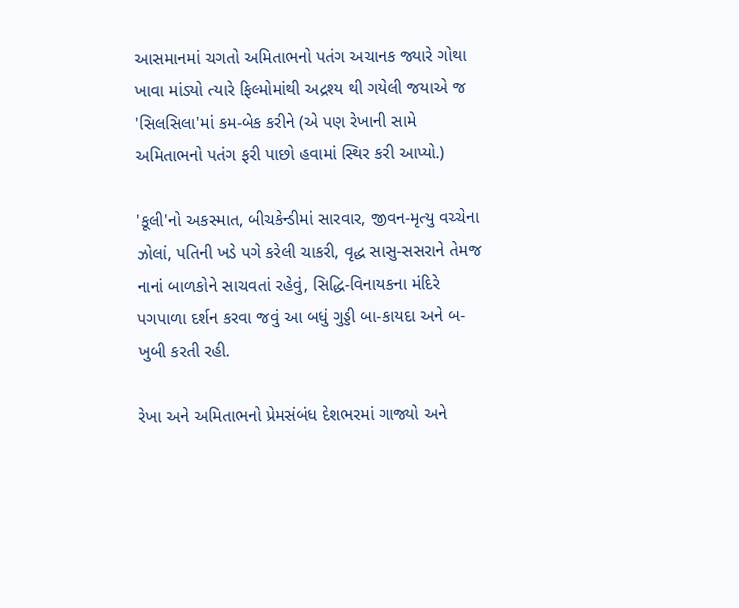આસમાનમાં ચગતો અમિતાભનો પતંગ અચાનક જ્યારે ગોથા ખાવા માંડ્યો ત્યારે ફિલ્મોમાંથી અદ્રશ્ય થી ગયેલી જયાએ જ 'સિલસિલા'માં કમ-બેક કરીને (એ પણ રેખાની સામે અમિતાભનો પતંગ ફરી પાછો હવામાં સ્થિર કરી આપ્યો.)

'કૂલી'નો અકસ્માત, બીચકેન્ડીમાં સારવાર, જીવન-મૃત્યુ વચ્ચેના ઝોલાં, પતિની ખડે પગે કરેલી ચાકરી, વૃદ્ધ સાસુ-સસરાને તેમજ નાનાં બાળકોને સાચવતાં રહેવું, સિદ્ધિ-વિનાયકના મંદિરે પગપાળા દર્શન કરવા જવું આ બધું ગુડ્ડી બા-કાયદા અને બ-ખુબી કરતી રહી.

રેખા અને અમિતાભનો પ્રેમસંબંધ દેશભરમાં ગાજ્યો અને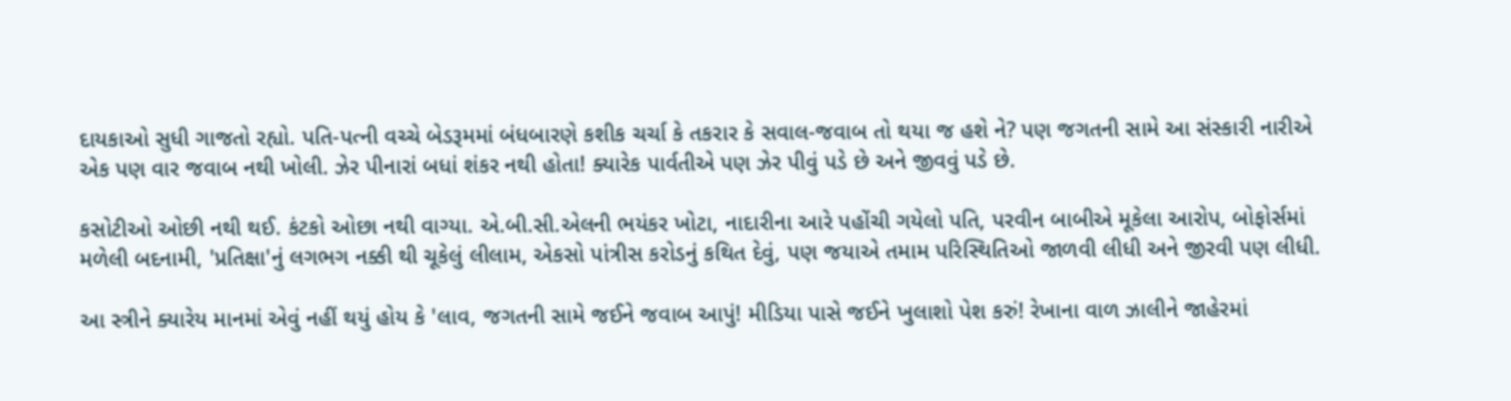દાયકાઓ સુધી ગાજતો રહ્યો. પતિ-પત્ની વચ્ચે બેડરૂમમાં બંધબારણે કશીક ચર્ચા કે તકરાર કે સવાલ-જવાબ તો થયા જ હશે ને? પણ જગતની સામે આ સંસ્કારી નારીએ એક પણ વાર જવાબ નથી ખોલી. ઝેર પીનારાં બધાં શંકર નથી હોતા! ક્યારેક પાર્વતીએ પણ ઝેર પીવું પડે છે અને જીવવું પડે છે.

કસોટીઓ ઓછી નથી થઈ. કંટકો ઓછા નથી વાગ્યા. એ.બી.સી.એલની ભયંકર ખોટા, નાદારીના આરે પહોંચી ગયેલો પતિ, પરવીન બાબીએ મૂકેલા આરોપ, બોફોર્સમાં મળેલી બદનામી, 'પ્રતિક્ષા'નું લગભગ નક્કી થી ચૂકેલું લીલામ, એકસો પાંત્રીસ કરોડનું કથિત દેવું, પણ જયાએ તમામ પરિસ્થિતિઓ જાળવી લીધી અને જીરવી પણ લીધી.

આ સ્ત્રીને ક્યારેય માનમાં એવું નહીં થયું હોય કે 'લાવ, જગતની સામે જઈને જવાબ આપું! મીડિયા પાસે જઈને ખુલાશો પેશ કરું! રેખાના વાળ ઝાલીને જાહેરમાં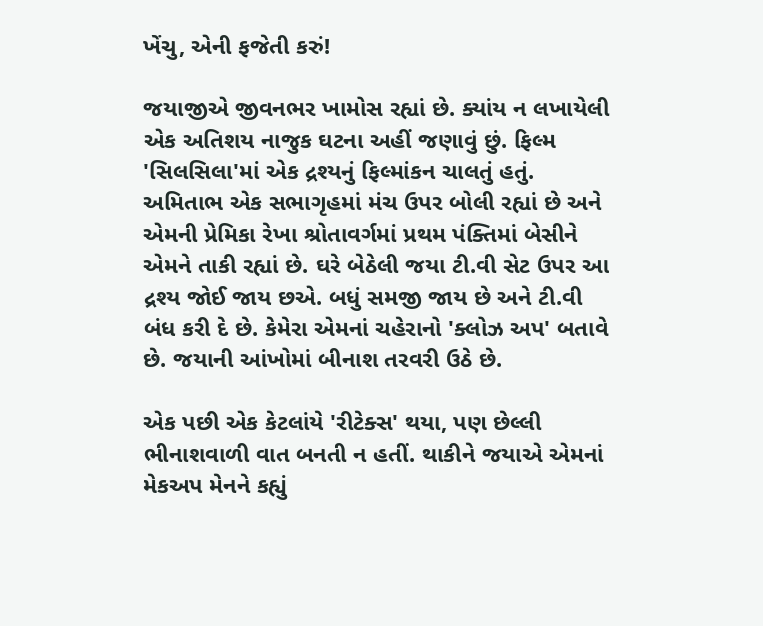ખેંચુ, એની ફજેતી કરું!

જયાજીએ જીવનભર ખામોસ રહ્યાં છે. ક્યાંય ન લખાયેલી એક અતિશય નાજુક ઘટના અહીં જણાવું છું. ફિલ્મ 'સિલસિલા'માં એક દ્રશ્યનું ફિલ્માંકન ચાલતું હતું. અમિતાભ એક સભાગૃહમાં મંચ ઉપર બોલી રહ્યાં છે અને એમની પ્રેમિકા રેખા શ્રોતાવર્ગમાં પ્રથમ પંક્તિમાં બેસીને એમને તાકી રહ્યાં છે. ઘરે બેઠેલી જયા ટી.વી સેટ ઉપર આ દ્રશ્ય જોઈ જાય છએ. બધું સમજી જાય છે અને ટી.વી બંધ કરી દે છે. કેમેરા એમનાં ચહેરાનો 'ક્લોઝ અપ' બતાવે છે. જયાની આંખોમાં બીનાશ તરવરી ઉઠે છે.

એક પછી એક કેટલાંયે 'રીટેક્સ' થયા, પણ છેલ્લી ભીનાશવાળી વાત બનતી ન હતીં. થાકીને જયાએ એમનાં મેકઅપ મેનને કહ્યું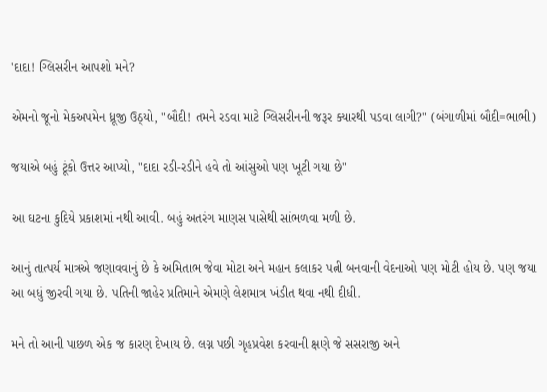'દાદા! ગ્લિસરીન આપશો મને?

એમનો જૂનો મેકઅપમેન ધ્રૂજી ઉઠ્યો, "બૌદી! તમને રડવા માટે ગ્લિસરીનની જરૂર ક્યારથી પડવા લાગી?" (બંગાળીમાં બૌદી=ભાભી)

જયાએ બહું ટૂંકો ઉત્તર આપ્યો, "દાદા રડી-રડીને હવે તો આંસુઓ પણ ખૂટી ગયા છે"

આ ઘટના કુદિયે પ્રકાશમાં નથી આવી. બહું અતરંગ માણસ પાસેથી સાંભળવા મળી છે.

આનું તાત્પર્ય માત્રએ જણાવવાનું છે કે અમિતાભ જેવા મોટા અને મહાન કલાકર પત્ની બનવાની વેદનાઓ પણ મોટી હોય છે. પણ જયા આ બધું જીરવી ગયા છે. પતિની જાહેર પ્રતિમાને એમણે લેશમાત્ર ખંડીત થવા નથી દીધી.

મને તો આની પાછળ એક જ કારણ દેખાય છે. લગ્ન પછી ગૃહપ્રવેશ કરવાની ક્ષણે જે સસરાજી અને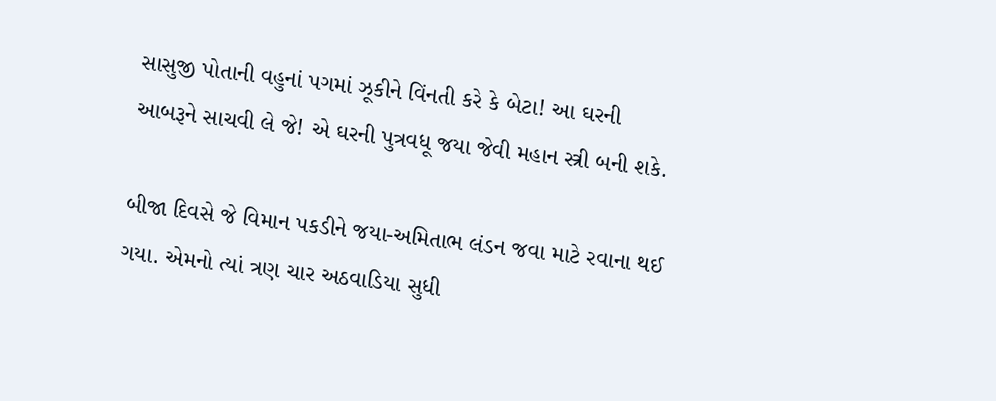સાસુજી પોતાની વહુનાં પગમાં ઝૂકીને વિંનતી કરે કે બેટા! આ ઘરની આબરૂને સાચવી લે જે! એ ઘરની પુત્રવધૂ જયા જેવી મહાન સ્ત્રી બની શકે.

બીજા દિવસે જે વિમાન પકડીને જયા-અમિતાભ લંડન જવા માટે રવાના થઈ ગયા. એમનો ત્યાં ત્રણ ચાર અઠવાડિયા સુધી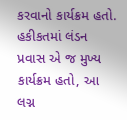કરવાનો કાર્યક્રમ હતો. હકીકતમાં લંડન પ્રવાસ એ જ મુખ્ય કાર્યક્રમ હતો, આ લગ્ન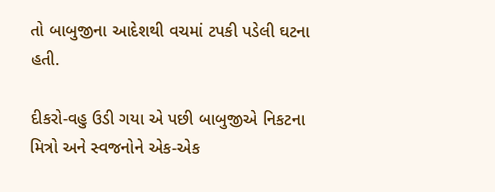તો બાબુજીના આદેશથી વચમાં ટપકી પડેલી ઘટના હતી.

દીકરો-વહુ ઉડી ગયા એ પછી બાબુજીએ નિકટના મિત્રો અને સ્વજનોને એક-એક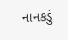નાનકડું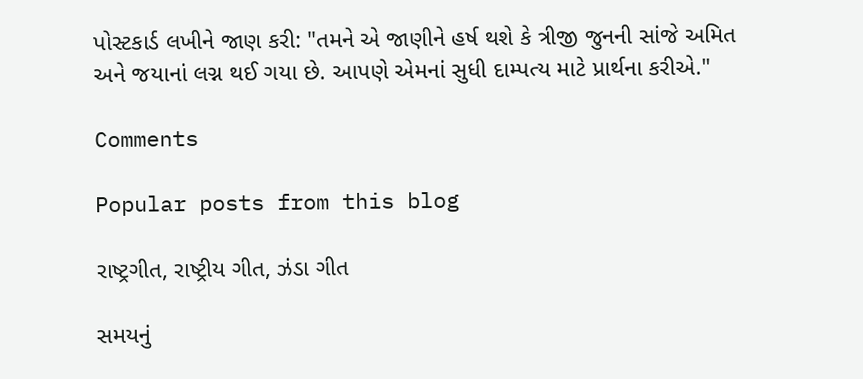પોસ્ટકાર્ડ લખીને જાણ કરી: "તમને એ જાણીને હર્ષ થશે કે ત્રીજી જુનની સાંજે અમિત અને જયાનાં લગ્ન થઈ ગયા છે. આપણે એમનાં સુધી દામ્પત્ય માટે પ્રાર્થના કરીએ."

Comments

Popular posts from this blog

રાષ્ટ્રગીત, રાષ્ટ્રીય ગીત, ઝંડા ગીત

સમયનું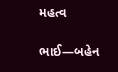મહત્વ

ભાઈ―બહેન